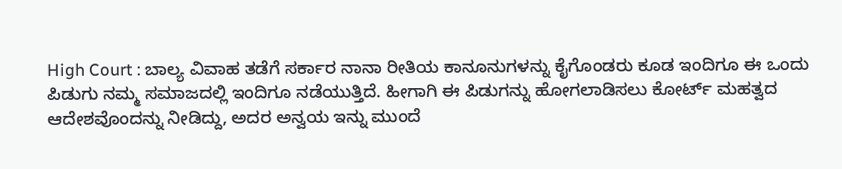High Court : ಬಾಲ್ಯ ವಿವಾಹ ತಡೆಗೆ ಸರ್ಕಾರ ನಾನಾ ರೀತಿಯ ಕಾನೂನುಗಳನ್ನು ಕೈಗೊಂಡರು ಕೂಡ ಇಂದಿಗೂ ಈ ಒಂದು ಪಿಡುಗು ನಮ್ಮ ಸಮಾಜದಲ್ಲಿ ಇಂದಿಗೂ ನಡೆಯುತ್ತಿದೆ. ಹೀಗಾಗಿ ಈ ಪಿಡುಗನ್ನು ಹೋಗಲಾಡಿಸಲು ಕೋರ್ಟ್ ಮಹತ್ವದ ಆದೇಶವೊಂದನ್ನು ನೀಡಿದ್ದು, ಅದರ ಅನ್ವಯ ಇನ್ನು ಮುಂದೆ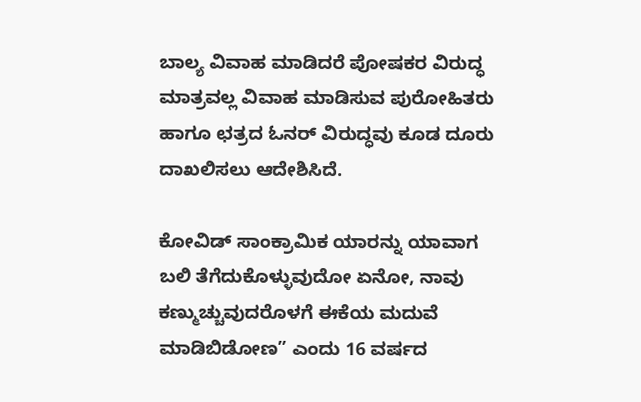ಬಾಲ್ಯ ವಿವಾಹ ಮಾಡಿದರೆ ಪೋಷಕರ ವಿರುದ್ಧ ಮಾತ್ರವಲ್ಲ ವಿವಾಹ ಮಾಡಿಸುವ ಪುರೋಹಿತರು ಹಾಗೂ ಛತ್ರದ ಓನರ್ ವಿರುದ್ಧವು ಕೂಡ ದೂರು ದಾಖಲಿಸಲು ಆದೇಶಿಸಿದೆ.

ಕೋವಿಡ್ ಸಾಂಕ್ರಾಮಿಕ ಯಾರನ್ನು ಯಾವಾಗ ಬಲಿ ತೆಗೆದುಕೊಳ್ಳುವುದೋ ಏನೋ, ನಾವು ಕಣ್ಮುಚ್ಚುವುದರೊಳಗೆ ಈಕೆಯ ಮದುವೆ ಮಾಡಿಬಿಡೋಣ” ಎಂದು 16 ವರ್ಷದ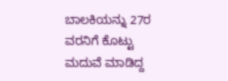ಬಾಲಕಿಯನ್ನು 27ರ ವರನಿಗೆ ಕೊಟ್ಟು ಮದುವೆ ಮಾಡಿದ್ದ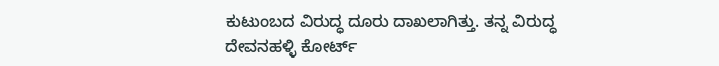ಕುಟುಂಬದ ವಿರುದ್ಧ ದೂರು ದಾಖಲಾಗಿತ್ತು. ತನ್ನ ವಿರುದ್ಧ ದೇವನಹಳ್ಳಿ ಕೋರ್ಟ್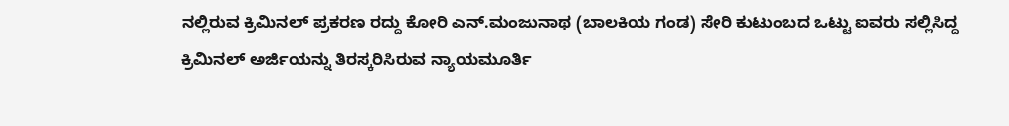ನಲ್ಲಿರುವ ಕ್ರಿಮಿನಲ್ ಪ್ರಕರಣ ರದ್ದು ಕೋರಿ ಎನ್.ಮಂಜುನಾಥ (ಬಾಲಕಿಯ ಗಂಡ) ಸೇರಿ ಕುಟುಂಬದ ಒಟ್ಟು ಐವರು ಸಲ್ಲಿಸಿದ್ದ ಕ್ರಿಮಿನಲ್ ಅರ್ಜಿಯನ್ನು ತಿರಸ್ಕರಿಸಿರುವ ನ್ಯಾಯಮೂರ್ತಿ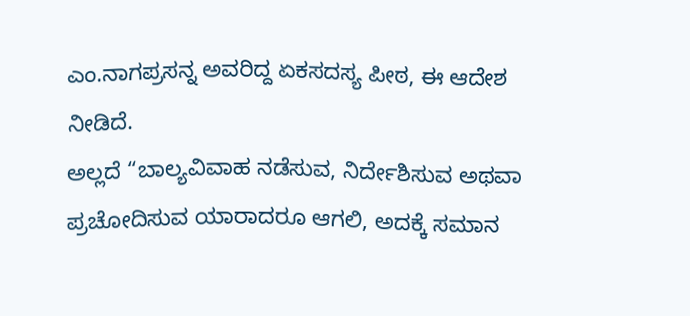ಎಂ.ನಾಗಪ್ರಸನ್ನ ಅವರಿದ್ದ ಏಕಸದಸ್ಯ ಪೀಠ, ಈ ಆದೇಶ ನೀಡಿದೆ.
ಅಲ್ಲದೆ “ಬಾಲ್ಯವಿವಾಹ ನಡೆಸುವ, ನಿರ್ದೇಶಿಸುವ ಅಥವಾ ಪ್ರಚೋದಿಸುವ ಯಾರಾದರೂ ಆಗಲಿ, ಅದಕ್ಕೆ ಸಮಾನ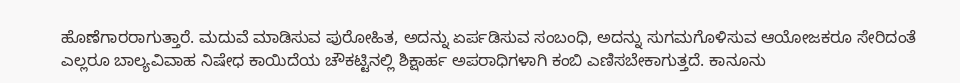ಹೊಣೆಗಾರರಾಗುತ್ತಾರೆ. ಮದುವೆ ಮಾಡಿಸುವ ಪುರೋಹಿತ, ಅದನ್ನು ಏರ್ಪಡಿಸುವ ಸಂಬಂಧಿ, ಅದನ್ನು ಸುಗಮಗೊಳಿಸುವ ಆಯೋಜಕರೂ ಸೇರಿದಂತೆ ಎಲ್ಲರೂ ಬಾಲ್ಯವಿವಾಹ ನಿಷೇಧ ಕಾಯಿದೆಯ ಚೌಕಟ್ಟಿನಲ್ಲಿ ಶಿಕ್ಷಾರ್ಹ ಅಪರಾಧಿಗಳಾಗಿ ಕಂಬಿ ಎಣಿಸಬೇಕಾಗುತ್ತದೆ. ಕಾನೂನು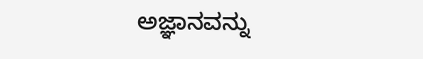ಅಜ್ಞಾನವನ್ನು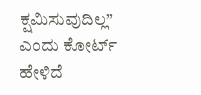ಕ್ಷಮಿಸುವುದಿಲ್ಲ” ಎಂದು ಕೋರ್ಟ್ ಹೇಳಿದೆ